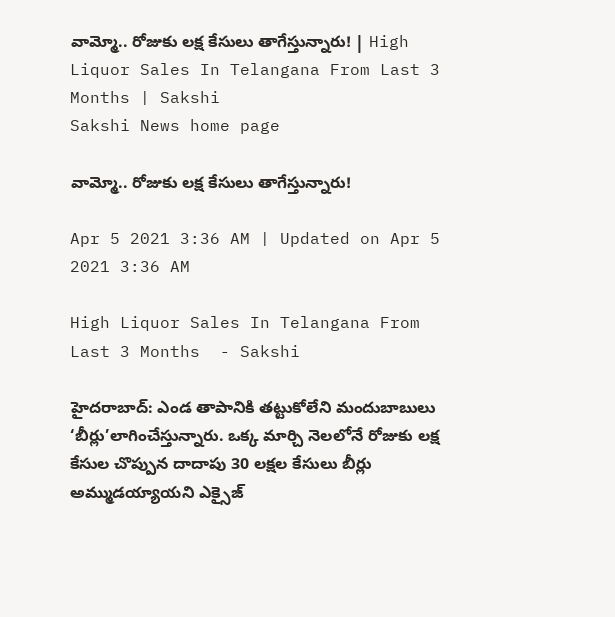వామ్మో.. రోజుకు లక్ష కేసులు తాగేస్తున్నారు! | High Liquor Sales In Telangana From Last 3 Months | Sakshi
Sakshi News home page

వామ్మో.. రోజుకు లక్ష కేసులు తాగేస్తున్నారు!

Apr 5 2021 3:36 AM | Updated on Apr 5 2021 3:36 AM

High Liquor Sales In Telangana From Last 3 Months  - Sakshi

హైదరాబాద్‌: ఎండ తాపానికి తట్టుకోలేని మందుబాబులు ‘బీర్లు’లాగించేస్తున్నారు. ఒక్క మార్చి నెలలోనే రోజుకు లక్ష కేసుల చొప్పున దాదాపు 30 లక్షల కేసులు బీర్లు అమ్ముడయ్యాయని ఎక్సైజ్‌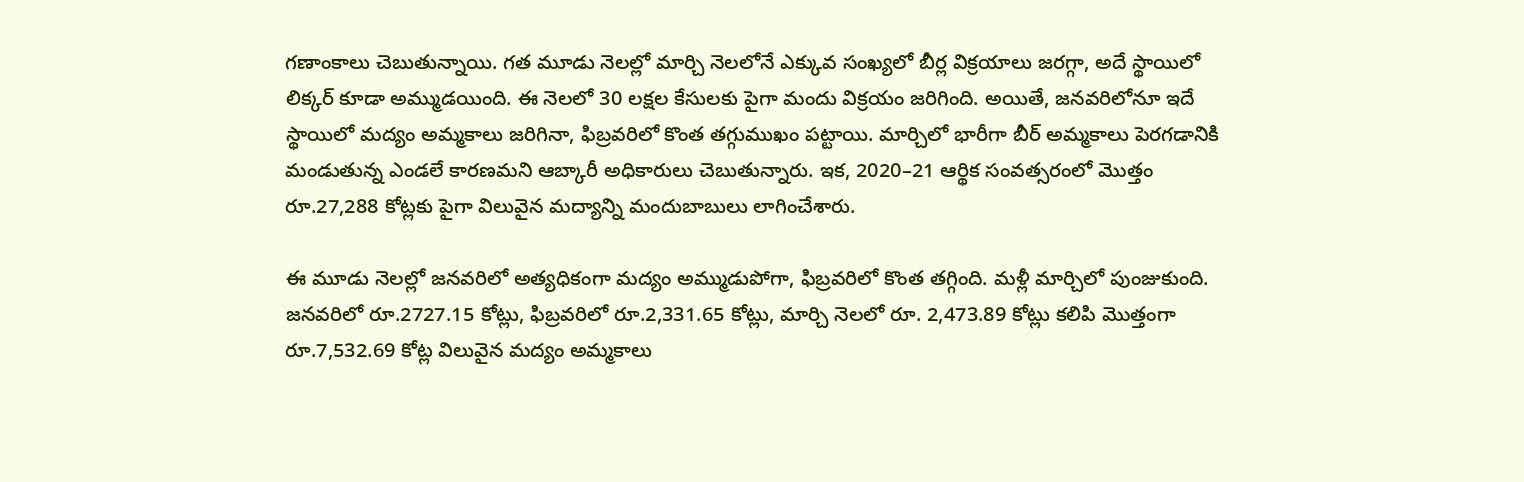గణాంకాలు చెబుతున్నాయి. గత మూడు నెలల్లో మార్చి నెలలోనే ఎక్కువ సంఖ్యలో బీర్ల విక్రయాలు జరగ్గా, అదే స్థాయిలో లిక్కర్‌ కూడా అమ్ముడయింది. ఈ నెలలో 30 లక్షల కేసులకు పైగా మందు విక్రయం జరిగింది. అయితే, జనవరిలోనూ ఇదే స్థాయిలో మద్యం అమ్మకాలు జరిగినా, ఫిబ్రవరిలో కొంత తగ్గుముఖం పట్టాయి. మార్చిలో భారీగా బీర్‌ అమ్మకాలు పెరగడానికి మండుతున్న ఎండలే కారణమని ఆబ్కారీ అధికారులు చెబుతున్నారు. ఇక, 2020–21 ఆర్థిక సంవత్సరంలో మొత్తం రూ.27,288 కోట్లకు పైగా విలువైన మద్యాన్ని మందుబాబులు లాగించేశారు.

ఈ మూడు నెలల్లో జనవరిలో అత్యధికంగా మద్యం అమ్ముడుపోగా, ఫిబ్రవరిలో కొంత తగ్గింది. మళ్లీ మార్చిలో పుంజుకుంది. జనవరిలో రూ.2727.15 కోట్లు, ఫిబ్రవరిలో రూ.2,331.65 కోట్లు, మార్చి నెలలో రూ. 2,473.89 కోట్లు కలిపి మొత్తంగా రూ.7,532.69 కోట్ల విలువైన మద్యం అమ్మకాలు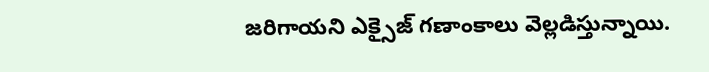జరిగాయని ఎక్సైజ్‌ గణాంకాలు వెల్లడిస్తున్నాయి.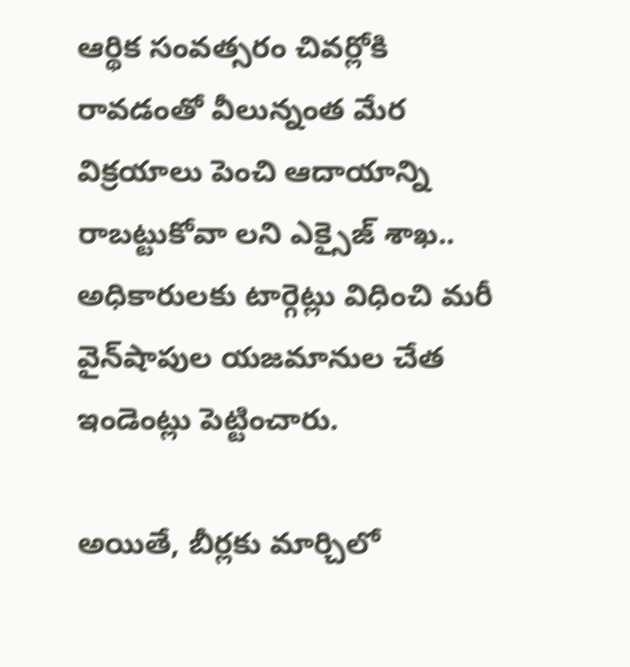ఆర్థిక సంవత్సరం చివర్లోకి రావడంతో వీలున్నంత మేర విక్రయాలు పెంచి ఆదాయాన్ని రాబట్టుకోవా లని ఎక్సైజ్‌ శాఖ.. అధికారులకు టార్గెట్లు విధించి మరీ వైన్‌షాపుల యజమానుల చేత ఇండెంట్లు పెట్టించారు.

అయితే, బీర్లకు మార్చిలో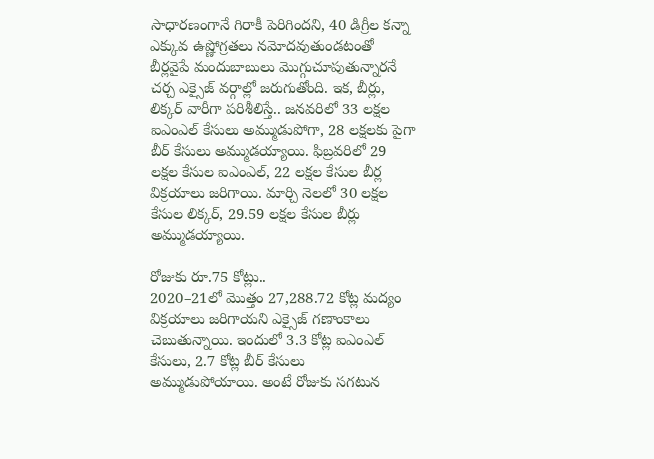సాధారణంగానే గిరాకీ పెరిగిందని, 40 డిగ్రీల కన్నా ఎక్కువ ఉష్ణోగ్రతలు నమోదవుతుండటంతో బీర్లవైపే మందుబాబులు మొగ్గుచూపుతున్నారనే చర్చ ఎక్సైజ్‌ వర్గాల్లో జరుగుతోంది. ఇక, బీర్లు, లిక్కర్‌ వారీగా పరిశీలిస్తే.. జనవరిలో 33 లక్షల ఐఎంఎల్‌ కేసులు అమ్ముడుపోగా, 28 లక్షలకు పైగా బీర్‌ కేసులు అమ్ముడయ్యాయి. ఫిబ్రవరిలో 29 లక్షల కేసుల ఐఎంఎల్, 22 లక్షల కేసుల బీర్ల విక్రయాలు జరిగాయి. మార్చి నెలలో 30 లక్షల కేసుల లిక్కర్, 29.59 లక్షల కేసుల బీర్లు అమ్ముడయ్యాయి.

రోజుకు రూ.75 కోట్లు..
2020–21లో మొత్తం 27,288.72 కోట్ల మద్యం విక్రయాలు జరిగాయని ఎక్సైజ్‌ గణాంకాలు చెబుతున్నాయి. ఇందులో 3.3 కోట్ల ఐఎంఎల్‌ కేసులు, 2.7 కోట్ల బీర్‌ కేసులు అమ్ముడుపోయాయి. అంటే రోజుకు సగటున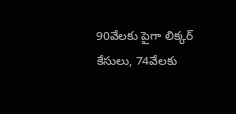90వేలకు పైగా లిక్కర్‌ కేసులు, 74వేలకు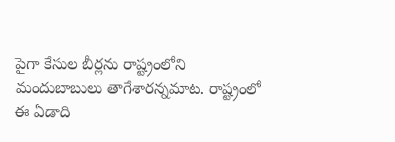పైగా కేసుల బీర్లను రాష్ట్రంలోని మందుబాబులు తాగేశారన్నమాట. రాష్ట్రంలో ఈ ఏడాది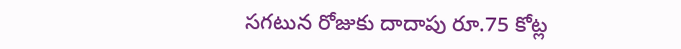సగటున రోజుకు దాదాపు రూ.75 కోట్ల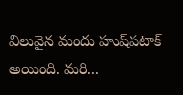విలువైన మందు హుష్‌పటాక్‌ అయింది. మరి...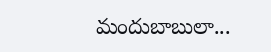మందుబాబులా...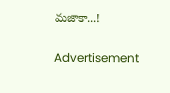మజాకా...!

Advertisement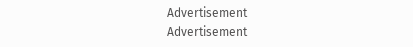Advertisement
Advertisement